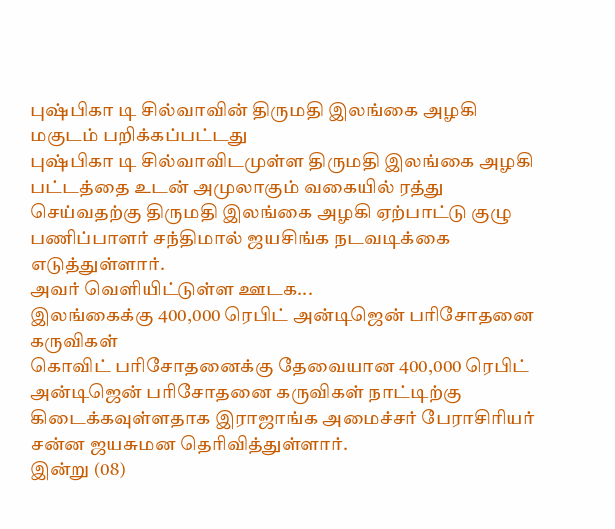புஷ்பிகா டி சில்வாவின் திருமதி இலங்கை அழகி மகுடம் பறிக்கப்பட்டது
புஷ்பிகா டி சில்வாவிடமுள்ள திருமதி இலங்கை அழகி பட்டத்தை உடன் அமுலாகும் வகையில் ரத்து செய்வதற்கு திருமதி இலங்கை அழகி ஏற்பாட்டு குழு பணிப்பாளர் சந்திமால் ஜயசிங்க நடவடிக்கை எடுத்துள்ளார்.
அவர் வெளியிட்டுள்ள ஊடக...
இலங்கைக்கு 400,000 ரெபிட் அன்டிஜென் பரிசோதனை கருவிகள்
கொவிட் பரிசோதனைக்கு தேவையான 400,000 ரெபிட் அன்டிஜென் பரிசோதனை கருவிகள் நாட்டிற்கு கிடைக்கவுள்ளதாக இராஜாங்க அமைச்சர் பேராசிரியர் சன்ன ஜயசுமன தெரிவித்துள்ளார்.
இன்று (08)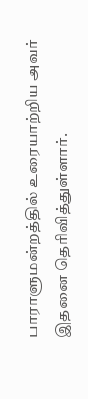பாராளுமன்றத்தில் உரையாற்றிய அவர் இதனை தெரிவித்துள்ளார்.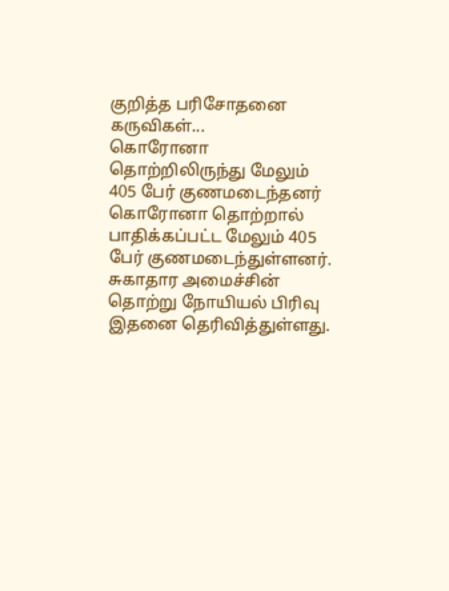குறித்த பரிசோதனை கருவிகள்...
கொரோனா தொற்றிலிருந்து மேலும் 405 பேர் குணமடைந்தனர்
கொரோனா தொற்றால் பாதிக்கப்பட்ட மேலும் 405 பேர் குணமடைந்துள்ளனர்.
சுகாதார அமைச்சின் தொற்று நோயியல் பிரிவு இதனை தெரிவித்துள்ளது.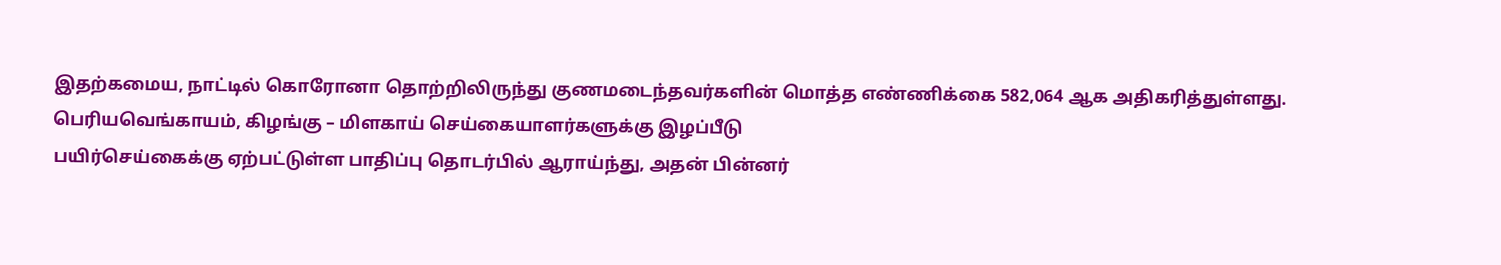இதற்கமைய, நாட்டில் கொரோனா தொற்றிலிருந்து குணமடைந்தவர்களின் மொத்த எண்ணிக்கை 582,064 ஆக அதிகரித்துள்ளது.
பெரியவெங்காயம், கிழங்கு – மிளகாய் செய்கையாளர்களுக்கு இழப்பீடு
பயிர்செய்கைக்கு ஏற்பட்டுள்ள பாதிப்பு தொடர்பில் ஆராய்ந்து, அதன் பின்னர்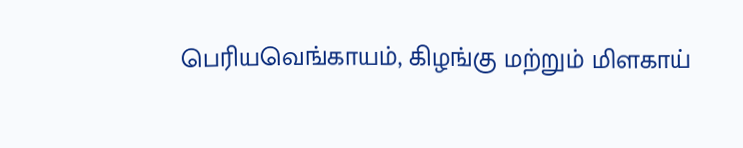பெரியவெங்காயம், கிழங்கு மற்றும் மிளகாய்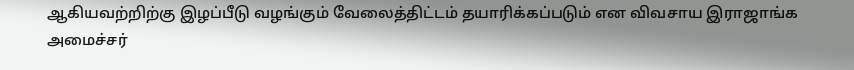ஆகியவற்றிற்கு இழப்பீடு வழங்கும் வேலைத்திட்டம் தயாரிக்கப்படும் என விவசாய இராஜாங்க அமைச்சர்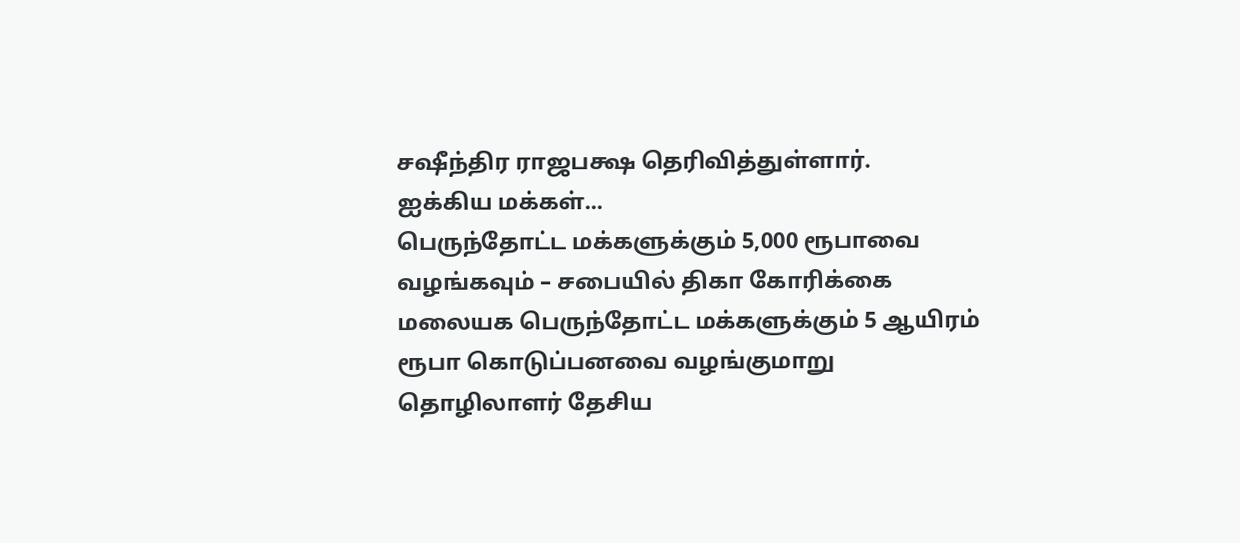சஷீந்திர ராஜபக்ஷ தெரிவித்துள்ளார்.
ஐக்கிய மக்கள்...
பெருந்தோட்ட மக்களுக்கும் 5,000 ரூபாவை வழங்கவும் – சபையில் திகா கோரிக்கை
மலையக பெருந்தோட்ட மக்களுக்கும் 5 ஆயிரம் ரூபா கொடுப்பனவை வழங்குமாறு தொழிலாளர் தேசிய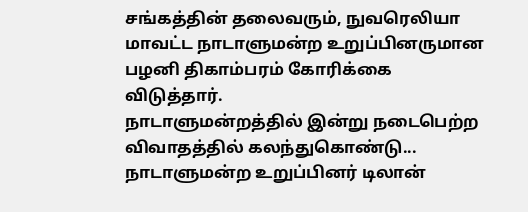சங்கத்தின் தலைவரும், நுவரெலியா மாவட்ட நாடாளுமன்ற உறுப்பினருமான பழனி திகாம்பரம் கோரிக்கை விடுத்தார்.
நாடாளுமன்றத்தில் இன்று நடைபெற்ற விவாதத்தில் கலந்துகொண்டு...
நாடாளுமன்ற உறுப்பினர் டிலான்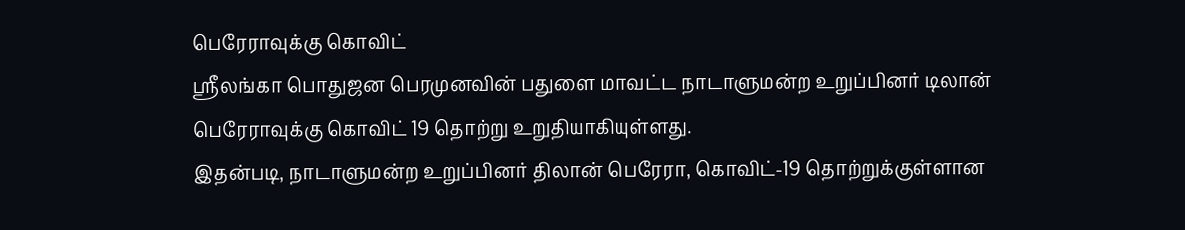பெரேராவுக்கு கொவிட்
ஸ்ரீலங்கா பொதுஜன பெரமுனவின் பதுளை மாவட்ட நாடாளுமன்ற உறுப்பினர் டிலான் பெரேராவுக்கு கொவிட் 19 தொற்று உறுதியாகியுள்ளது.
இதன்படி, நாடாளுமன்ற உறுப்பினர் திலான் பெரேரா, கொவிட்-19 தொற்றுக்குள்ளான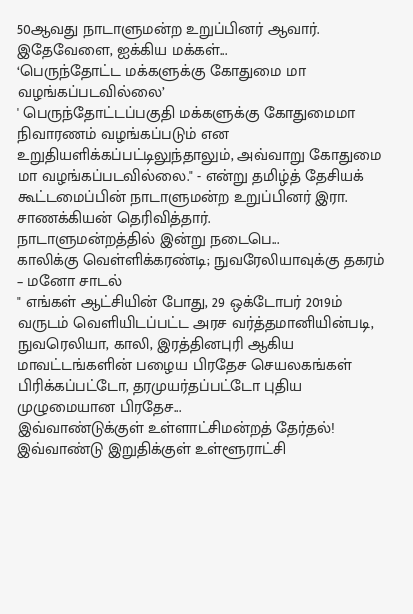50ஆவது நாடாளுமன்ற உறுப்பினர் ஆவார்.
இதேவேளை, ஐக்கிய மக்கள்...
‘பெருந்தோட்ட மக்களுக்கு கோதுமை மா வழங்கப்படவில்லை’
' பெருந்தோட்டப்பகுதி மக்களுக்கு கோதுமைமா நிவாரணம் வழங்கப்படும் என உறுதியளிக்கப்பட்டிலுந்தாலும், அவ்வாறு கோதுமை மா வழங்கப்படவில்லை." - என்று தமிழ்த் தேசியக் கூட்டமைப்பின் நாடாளுமன்ற உறுப்பினர் இரா. சாணக்கியன் தெரிவித்தார்.
நாடாளுமன்றத்தில் இன்று நடைபெ...
காலிக்கு வெள்ளிக்கரண்டி; நுவரேலியாவுக்கு தகரம் – மனோ சாடல்
" எங்கள் ஆட்சியின் போது, 29 ஒக்டோபர் 2019ம் வருடம் வெளியிடப்பட்ட அரச வர்த்தமானியின்படி, நுவரெலியா, காலி, இரத்தினபுரி ஆகிய மாவட்டங்களின் பழைய பிரதேச செயலகங்கள் பிரிக்கப்பட்டோ, தரமுயர்தப்பட்டோ புதிய முழுமையான பிரதேச...
இவ்வாண்டுக்குள் உள்ளாட்சிமன்றத் தேர்தல்!
இவ்வாண்டு இறுதிக்குள் உள்ளூராட்சி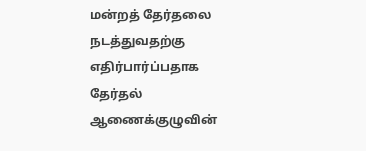மன்றத் தேர்தலை நடத்துவதற்கு எதிர்பார்ப்பதாக தேர்தல் ஆணைக்குழுவின்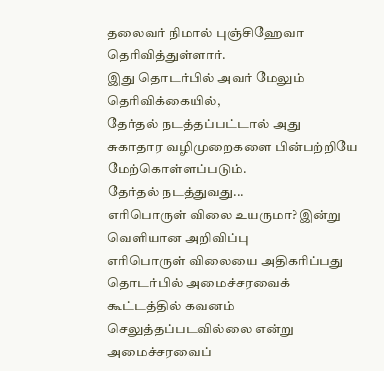தலைவர் நிமால் புஞ்சிஹேவா தெரிவித்துள்ளார்.
இது தொடர்பில் அவர் மேலும் தெரிவிக்கையில்,
தேர்தல் நடத்தப்பட்டால் அது சுகாதார வழிமுறைகளை பின்பற்றியே மேற்கொள்ளப்படும்.
தேர்தல் நடத்துவது...
எரிபொருள் விலை உயருமா? இன்று வெளியான அறிவிப்பு
எரிபொருள் விலையை அதிகரிப்பது தொடர்பில் அமைச்சரவைக் கூட்டத்தில் கவனம் செலுத்தப்படவில்லை என்று அமைச்சரவைப்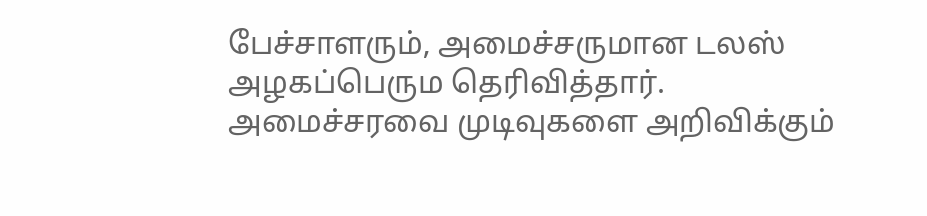பேச்சாளரும், அமைச்சருமான டலஸ் அழகப்பெரும தெரிவித்தார்.
அமைச்சரவை முடிவுகளை அறிவிக்கும்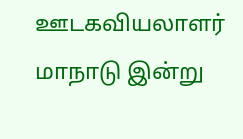ஊடகவியலாளர் மாநாடு இன்று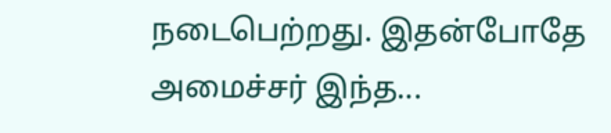நடைபெற்றது. இதன்போதே அமைச்சர் இந்த...